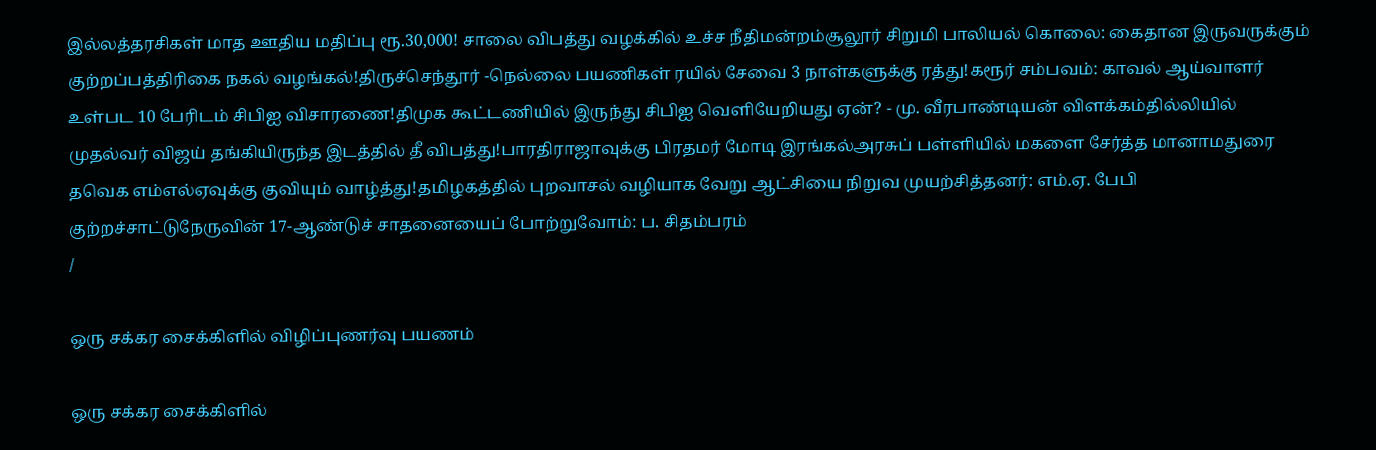இல்லத்தரசிகள் மாத ஊதிய மதிப்பு ரூ.30,000! சாலை விபத்து வழக்கில் உச்ச நீதிமன்றம்சூலூர் சிறுமி பாலியல் கொலை: கைதான இருவருக்கும் குற்றப்பத்திரிகை நகல் வழங்கல்!திருச்செந்தூர் -நெல்லை பயணிகள் ரயில் சேவை 3 நாள்களுக்கு ரத்து!கரூர் சம்பவம்: காவல் ஆய்வாளர் உள்பட 10 பேரிடம் சிபிஐ விசாரணை!திமுக கூட்டணியில் இருந்து சிபிஐ வெளியேறியது ஏன்? - மு. வீரபாண்டியன் விளக்கம்தில்லியில் முதல்வர் விஜய் தங்கியிருந்த இடத்தில் தீ விபத்து!பாரதிராஜாவுக்கு பிரதமர் மோடி இரங்கல்அரசுப் பள்ளியில் மகளை சேர்த்த மானாமதுரை தவெக எம்எல்ஏவுக்கு குவியும் வாழ்த்து!தமிழகத்தில் புறவாசல் வழியாக வேறு ஆட்சியை நிறுவ முயற்சித்தனர்: எம்.ஏ. பேபி குற்றச்சாட்டுநேருவின் 17-ஆண்டுச் சாதனையைப் போற்றுவோம்: ப. சிதம்பரம்
/

ஒரு சக்கர சைக்கிளில் விழிப்புணர்வு பயணம்

ஒரு சக்கர சைக்கிளில்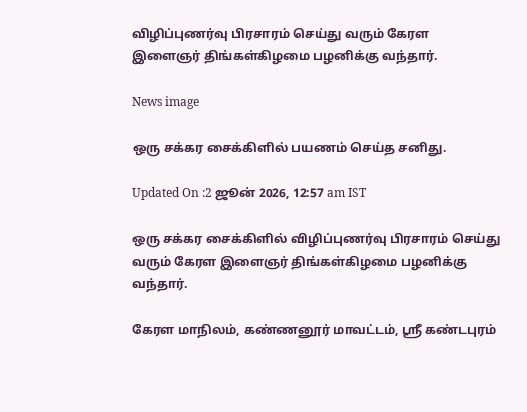விழிப்புணர்வு பிரசாரம் செய்து வரும் கேரள இளைஞர் திங்கள்கிழமை பழனிக்கு வந்தார்.

News image

ஒரு சக்கர சைக்கிளில் பயணம் செய்த சனிது.

Updated On :2 ஜூன் 2026, 12:57 am IST

ஒரு சக்கர சைக்கிளில் விழிப்புணர்வு பிரசாரம் செய்து வரும் கேரள இளைஞர் திங்கள்கிழமை பழனிக்கு வந்தார்.

கேரள மாநிலம், கண்ணனூர் மாவட்டம், ஸ்ரீ கண்டபுரம்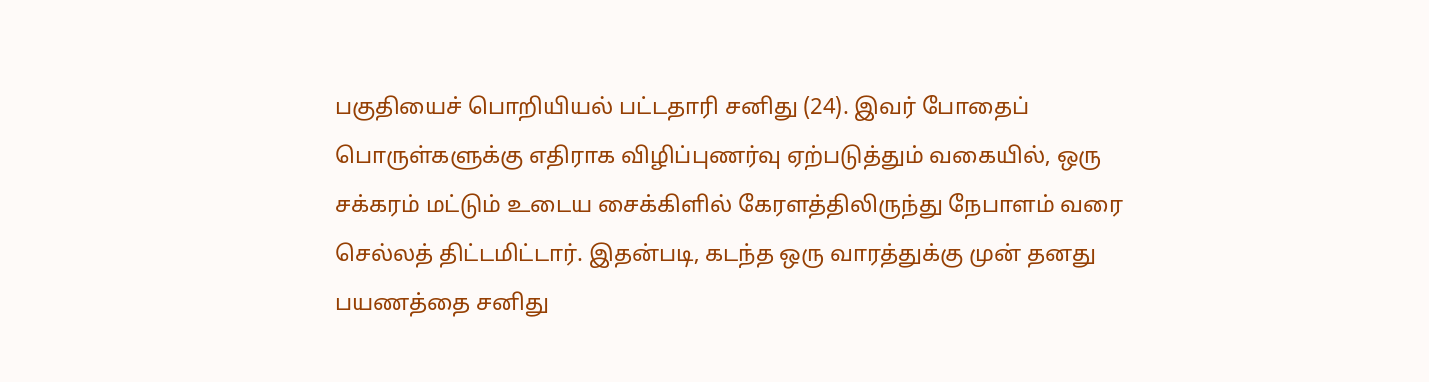பகுதியைச் பொறியியல் பட்டதாரி சனிது (24). இவர் போதைப் பொருள்களுக்கு எதிராக விழிப்புணர்வு ஏற்படுத்தும் வகையில், ஒரு சக்கரம் மட்டும் உடைய சைக்கிளில் கேரளத்திலிருந்து நேபாளம் வரை செல்லத் திட்டமிட்டார். இதன்படி, கடந்த ஒரு வாரத்துக்கு முன் தனது பயணத்தை சனிது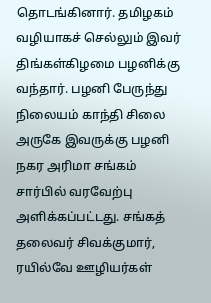தொடங்கினார். தமிழகம் வழியாகச் செல்லும் இவர் திங்கள்கிழமை பழனிக்கு வந்தார். பழனி பேருந்து நிலையம் காந்தி சிலை அருகே இவருக்கு பழனி நகர அரிமா சங்கம் சார்பில் வரவேற்பு அளிக்கப்பட்டது. சங்கத் தலைவர் சிவக்குமார், ரயில்வே ஊழியர்கள்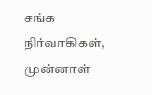சங்க நிர்வாகிகள், முன்னாள்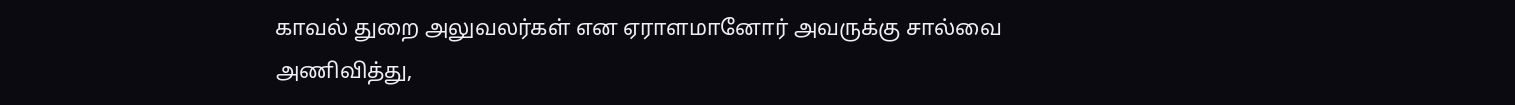காவல் துறை அலுவலர்கள் என ஏராளமானோர் அவருக்கு சால்வை அணிவித்து,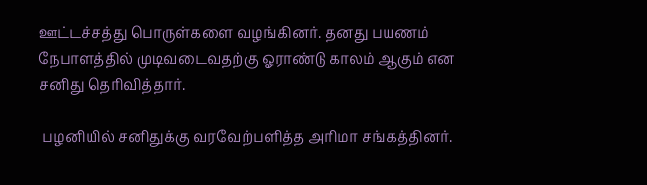ஊட்டச்சத்து பொருள்களை வழங்கினர். தனது பயணம் நேபாளத்தில் முடிவடைவதற்கு ஓராண்டு காலம் ஆகும் என சனிது தெரிவித்தார்.

 பழனியில் சனிதுக்கு வரவேற்பளித்த அரிமா சங்கத்தினர்.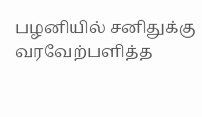பழனியில் சனிதுக்கு வரவேற்பளித்த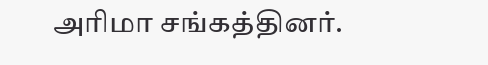அரிமா சங்கத்தினர்.